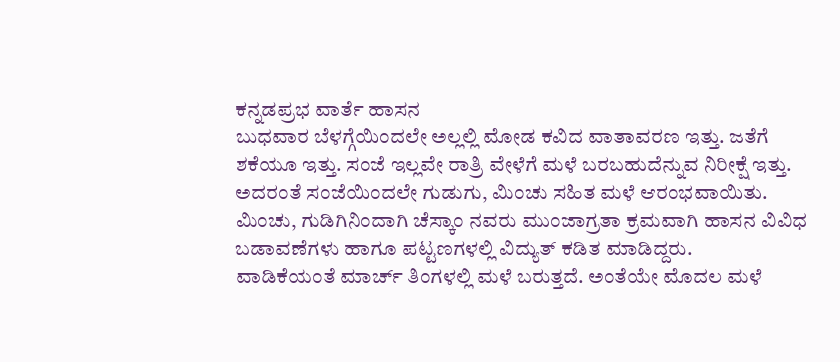ಕನ್ನಡಪ್ರಭ ವಾರ್ತೆ ಹಾಸನ
ಬುಧವಾರ ಬೆಳಗ್ಗೆಯಿಂದಲೇ ಅಲ್ಲಲ್ಲಿ ಮೋಡ ಕವಿದ ವಾತಾವರಣ ಇತ್ತು. ಜತೆಗೆ ಶಕೆಯೂ ಇತ್ತು. ಸಂಜೆ ಇಲ್ಲವೇ ರಾತ್ರಿ ವೇಳೆಗೆ ಮಳೆ ಬರಬಹುದೆನ್ನುವ ನಿರೀಕ್ಷೆ ಇತ್ತು. ಅದರಂತೆ ಸಂಜೆಯಿಂದಲೇ ಗುಡುಗು, ಮಿಂಚು ಸಹಿತ ಮಳೆ ಆರಂಭವಾಯಿತು. ಮಿಂಚು, ಗುಡಿಗಿನಿಂದಾಗಿ ಚೆಸ್ಕಾಂ ನವರು ಮುಂಜಾಗ್ರತಾ ಕ್ರಮವಾಗಿ ಹಾಸನ ವಿವಿಧ ಬಡಾವಣೆಗಳು ಹಾಗೂ ಪಟ್ಟಣಗಳಲ್ಲಿ ವಿದ್ಯುತ್ ಕಡಿತ ಮಾಡಿದ್ದರು.
ವಾಡಿಕೆಯಂತೆ ಮಾರ್ಚ್ ತಿಂಗಳಲ್ಲಿ ಮಳೆ ಬರುತ್ತದೆ. ಅಂತೆಯೇ ಮೊದಲ ಮಳೆ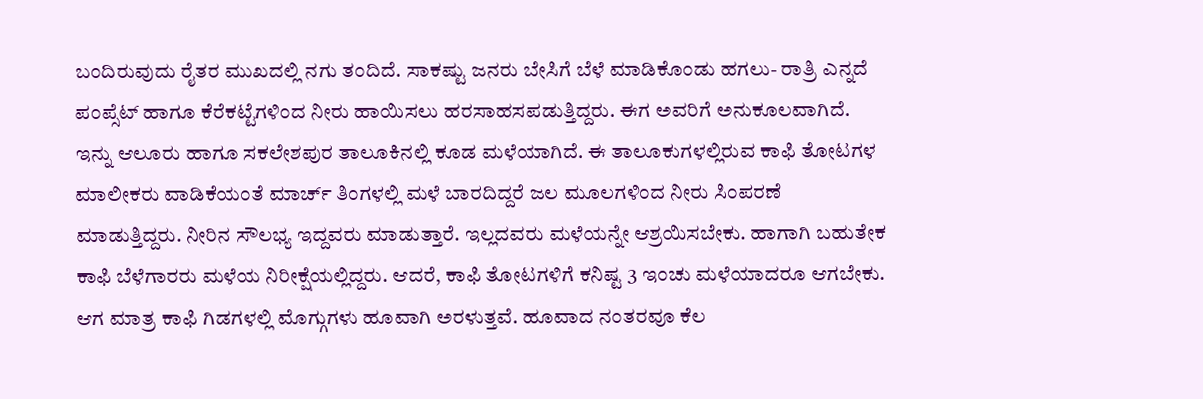ಬಂದಿರುವುದು ರೈತರ ಮುಖದಲ್ಲಿ ನಗು ತಂದಿದೆ. ಸಾಕಷ್ಟು ಜನರು ಬೇಸಿಗೆ ಬೆಳೆ ಮಾಡಿಕೊಂಡು ಹಗಲು- ರಾತ್ರಿ ಎನ್ನದೆ ಪಂಪ್ಸೆಟ್ ಹಾಗೂ ಕೆರೆಕಟ್ಟೆಗಳಿಂದ ನೀರು ಹಾಯಿಸಲು ಹರಸಾಹಸಪಡುತ್ತಿದ್ದರು. ಈಗ ಅವರಿಗೆ ಅನುಕೂಲವಾಗಿದೆ. ಇನ್ನು ಆಲೂರು ಹಾಗೂ ಸಕಲೇಶಪುರ ತಾಲೂಕಿನಲ್ಲಿ ಕೂಡ ಮಳೆಯಾಗಿದೆ. ಈ ತಾಲೂಕುಗಳಲ್ಲಿರುವ ಕಾಫಿ ತೋಟಗಳ ಮಾಲೀಕರು ವಾಡಿಕೆಯಂತೆ ಮಾರ್ಚ್ ತಿಂಗಳಲ್ಲಿ ಮಳೆ ಬಾರದಿದ್ದರೆ ಜಲ ಮೂಲಗಳಿಂದ ನೀರು ಸಿಂಪರಣೆ ಮಾಡುತ್ತಿದ್ದರು. ನೀರಿನ ಸೌಲಭ್ಯ ಇದ್ದವರು ಮಾಡುತ್ತಾರೆ. ಇಲ್ಲದವರು ಮಳೆಯನ್ನೇ ಆಶ್ರಯಿಸಬೇಕು. ಹಾಗಾಗಿ ಬಹುತೇಕ ಕಾಫಿ ಬೆಳೆಗಾರರು ಮಳೆಯ ನಿರೀಕ್ಷೆಯಲ್ಲಿದ್ದರು. ಆದರೆ, ಕಾಫಿ ತೋಟಗಳಿಗೆ ಕನಿಷ್ಟ 3 ಇಂಚು ಮಳೆಯಾದರೂ ಆಗಬೇಕು. ಆಗ ಮಾತ್ರ ಕಾಫಿ ಗಿಡಗಳಲ್ಲಿ ಮೊಗ್ಗುಗಳು ಹೂವಾಗಿ ಅರಳುತ್ತವೆ. ಹೂವಾದ ನಂತರವೂ ಕೆಲ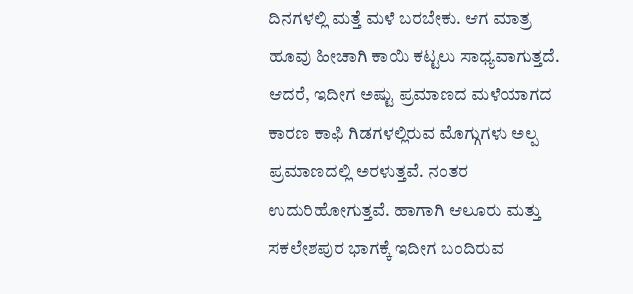ದಿನಗಳಲ್ಲಿ ಮತ್ತೆ ಮಳೆ ಬರಬೇಕು. ಆಗ ಮಾತ್ರ ಹೂವು ಹೀಚಾಗಿ ಕಾಯಿ ಕಟ್ಟಲು ಸಾಧ್ಯವಾಗುತ್ತದೆ. ಆದರೆ, ಇದೀಗ ಅಷ್ಟು ಪ್ರಮಾಣದ ಮಳೆಯಾಗದ ಕಾರಣ ಕಾಫಿ ಗಿಡಗಳಲ್ಲಿರುವ ಮೊಗ್ಗುಗಳು ಅಲ್ಪ ಪ್ರಮಾಣದಲ್ಲಿ ಅರಳುತ್ತವೆ. ನಂತರ ಉದುರಿಹೋಗುತ್ತವೆ. ಹಾಗಾಗಿ ಆಲೂರು ಮತ್ತು ಸಕಲೇಶಪುರ ಭಾಗಕ್ಕೆ ಇದೀಗ ಬಂದಿರುವ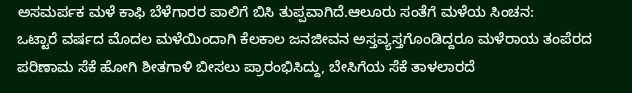ಅಸಮರ್ಪಕ ಮಳೆ ಕಾಫಿ ಬೆಳೆಗಾರರ ಪಾಲಿಗೆ ಬಿಸಿ ತುಪ್ಪವಾಗಿದೆ.ಆಲೂರು ಸಂತೆಗೆ ಮಳೆಯ ಸಿಂಚನ:
ಒಟ್ಟಾರೆ ವರ್ಷದ ಮೊದಲ ಮಳೆಯಿಂದಾಗಿ ಕೆಲಕಾಲ ಜನಜೀವನ ಅಸ್ತವ್ಯಸ್ತಗೊಂಡಿದ್ದರೂ ಮಳೆರಾಯ ತಂಪೆರದ ಪರಿಣಾಮ ಸೆಕೆ ಹೋಗಿ ಶೀತಗಾಳಿ ಬೀಸಲು ಪ್ರಾರಂಭಿಸಿದ್ದು, ಬೇಸಿಗೆಯ ಸೆಕೆ ತಾಳಲಾರದೆ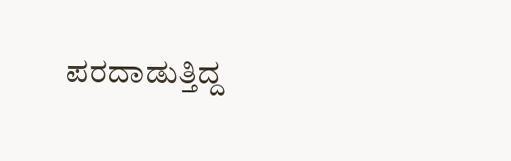ಪರದಾಡುತ್ತಿದ್ದ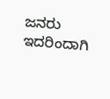ಜನರು ಇದರಿಂದಾಗಿ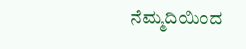ನೆಮ್ಮದಿಯಿಂದ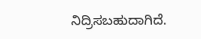ನಿದ್ರಿಸಬಹುದಾಗಿದೆ.